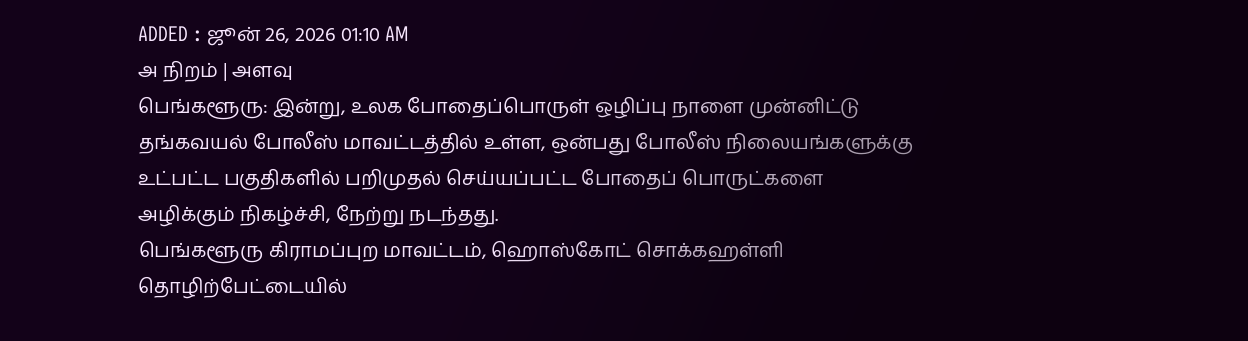ADDED : ஜூன் 26, 2026 01:10 AM
அ நிறம் | அளவு
பெங்களூரு: இன்று, உலக போதைப்பொருள் ஒழிப்பு நாளை முன்னிட்டு தங்கவயல் போலீஸ் மாவட்டத்தில் உள்ள, ஒன்பது போலீஸ் நிலையங்களுக்கு உட்பட்ட பகுதிகளில் பறிமுதல் செய்யப்பட்ட போதைப் பொருட்களை அழிக்கும் நிகழ்ச்சி, நேற்று நடந்தது.
பெங்களூரு கிராமப்புற மாவட்டம், ஹொஸ்கோட் சொக்கஹள்ளி தொழிற்பேட்டையில்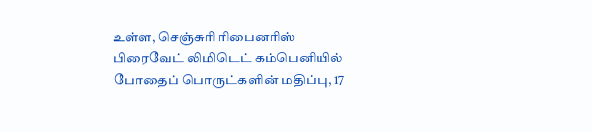உள்ள, செஞ்சுரி ரிபைனரிஸ் பிரைவேட் லிமிடெட் கம்பெனியில் போதைப் பொருட்களின் மதிப்பு, 17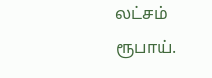லட்சம் ரூபாய்.